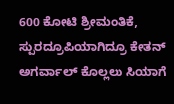600 ಕೋಟಿ ಶ್ರೀಮಂತಿಕೆ, ಸ್ಪುರದ್ರೂಪಿಯಾಗಿದ್ರೂ ಕೇತನ್ ಅಗರ್ವಾಲ್ ಕೊಲ್ಲಲು ಸಿಯಾಗೆ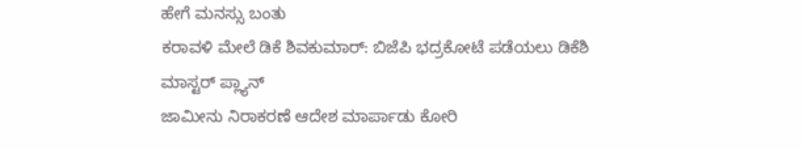ಹೇಗೆ ಮನಸ್ಸು ಬಂತು
ಕರಾವಳಿ ಮೇಲೆ ಡಿಕೆ ಶಿವಕುಮಾರ್: ಬಿಜೆಪಿ ಭದ್ರಕೋಟೆ ಪಡೆಯಲು ಡಿಕೆಶಿ ಮಾಸ್ಟರ್ ಪ್ಲ್ಯಾನ್
ಜಾಮೀನು ನಿರಾಕರಣೆ ಆದೇಶ ಮಾರ್ಪಾಡು ಕೋರಿ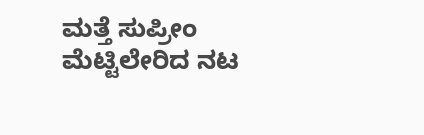ಮತ್ತೆ ಸುಪ್ರೀಂ ಮೆಟ್ಟಿಲೇರಿದ ನಟ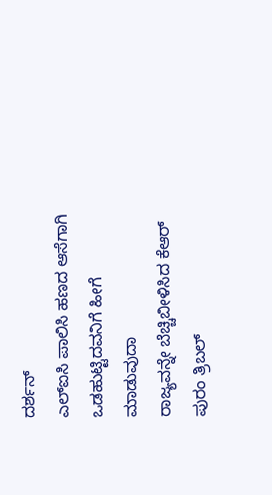ದರ್ಶನ್
ಎಲ್ಐಸಿ ಪಾಲಿಸಿ ಹಣದ ಆಸೆಗಾಗಿ ಒಡಹುಟ್ಟಿದವನಿಗೆ ಹೀಗೆ ಮಾಡುವುದಾ
ರಾಜ್ಯವನ್ನೇ ಬೆಚ್ಚಿಬೀಳಿಸಿದ ಕೆಆರ್ ಪುರಂ ತ್ರಿಬಲ್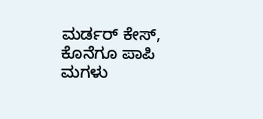ಮರ್ಡರ್ ಕೇಸ್, ಕೊನೆಗೂ ಪಾಪಿ ಮಗಳು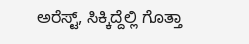ಅರೆಸ್ಟ್, ಸಿಕ್ಕಿದ್ದೆಲ್ಲಿ ಗೊತ್ತಾ